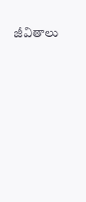జీవితాలు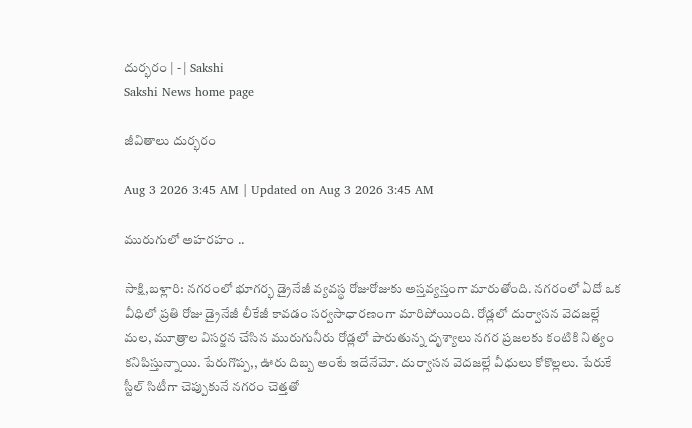దుర్భరం | - | Sakshi
Sakshi News home page

జీవితాలు దుర్భరం

Aug 3 2026 3:45 AM | Updated on Aug 3 2026 3:45 AM

మురుగులో అహరహం ..

సాక్షి,బళ్లారి: నగరంలో భూగర్భ డ్రైనేజీ వ్యవస్థ రోజురోజుకు అస్తవ్యస్తంగా మారుతోంది. నగరంలో ఏదో ఒక వీధిలో ప్రతి రోజు డ్రైనేజీ లీకేజీ కావడం సర్వసాధారణంగా మారిపోయింది. రోడ్లలో దుర్వాసన వెదజల్లే మల, మూత్రాల విసర్జన చేసిన మురుగునీరు రోడ్లలో పారుతున్న దృశ్యాలు నగర ప్రజలకు కంటికి నిత్యం కనిపిస్తున్నాయి. పేరుగొప్ప,, ఊరు దిబ్బ అంటే ఇదేనేమో. దుర్వాసన వెదజల్లే వీధులు కోకొల్లలు. పేరుకే స్టీల్‌ సిటీగా చెప్పుకునే నగరం చెత్తతో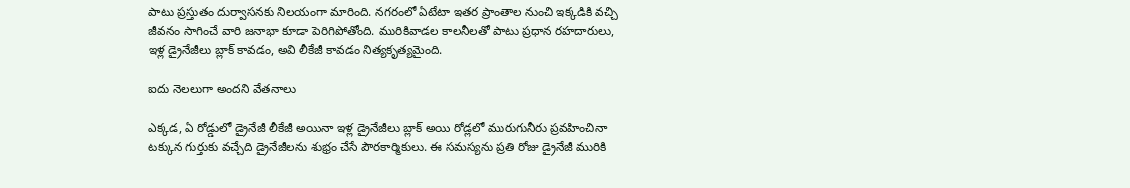పాటు ప్రస్తుతం దుర్వాసనకు నిలయంగా మారింది. నగరంలో ఏటేటా ఇతర ప్రాంతాల నుంచి ఇక్కడికి వచ్చి జీవనం సాగించే వారి జనాభా కూడా పెరిగిపోతోంది. మురికివాడల కాలనీలతో పాటు ప్రధాన రహదారులు, ఇళ్ల డ్రైనేజీలు బ్లాక్‌ కావడం, అవి లీకేజీ కావడం నిత్యకృత్యమైంది.

ఐదు నెలలుగా అందని వేతనాలు

ఎక్కడ, ఏ రోడ్డులో డ్రైనేజీ లీకేజీ అయినా ఇళ్ల డ్రైనేజీలు బ్లాక్‌ అయి రోడ్లలో మురుగునీరు ప్రవహించినా టక్కున గుర్తుకు వచ్చేది డ్రైనేజీలను శుభ్రం చేసే పౌరకార్మికులు. ఈ సమస్యను ప్రతి రోజు డ్రైనేజీ మురికి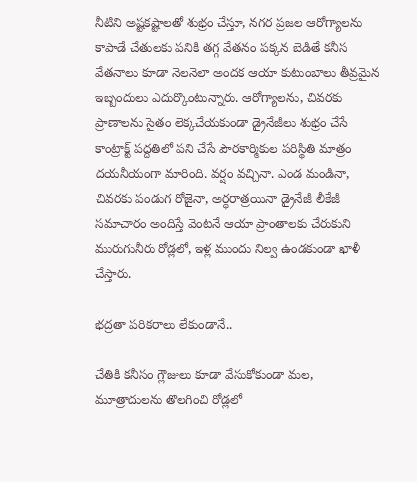నీటిని అష్టకష్టాలతో శుభ్రం చేస్తూ, నగర ప్రజల ఆరోగ్యాలను కాపాడే చేతులకు పనికి తగ్గ వేతనం పక్కన బెడితే కనీస వేతనాలు కూడా నెలనెలా అందక ఆయా కుటుంబాలు తీవ్రమైన ఇబ్బందులు ఎదుర్కొంటున్నారు. ఆరోగ్యాలను, చివరకు ప్రాణాలను సైతం లెక్కచేయకుండా డ్రైనేజీలు శుభ్రం చేసే కాంట్రాక్ట్‌ పద్దతిలో పని చేసే పౌరకార్మికుల పరిస్థితి మాత్రం దయనీయంగా మారింది. వర్షం వచ్చినా. ఎండ మండినా, చివరకు పండుగ రోజైనా, అర్ధరాత్రయినా డ్రైనేజీ లీకేజీ సమాచారం అందిస్తే వెంటనే ఆయా ప్రాంతాలకు చేరుకుని మురుగునీరు రోడ్లలో, ఇళ్ల ముందు నిల్వ ఉండకుండా ఖాళీ చేస్తారు.

భద్రతా పరికరాలు లేకుండానే..

చేతికి కనీసం గ్లౌజులు కూడా వేసుకోకుండా మల, మూత్రాదులను తొలగించి రోడ్లలో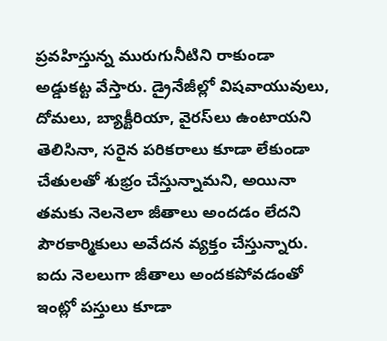ప్రవహిస్తున్న మురుగునీటిని రాకుండా అడ్డుకట్ట వేస్తారు. డ్రైనేజీల్లో విషవాయువులు, దోమలు, బ్యాక్టీరియా, వైరస్‌లు ఉంటాయని తెలిసినా, సరైన పరికరాలు కూడా లేకుండా చేతులతో శుభ్రం చేస్తున్నామని, అయినా తమకు నెలనెలా జీతాలు అందడం లేదని పౌరకార్మికులు అవేదన వ్యక్తం చేస్తున్నారు. ఐదు నెలలుగా జీతాలు అందకపోవడంతో ఇంట్లో పస్తులు కూడా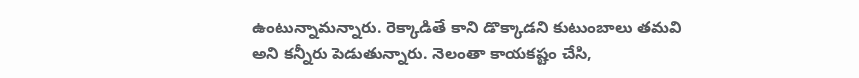ఉంటున్నామన్నారు. రెక్కాడితే కాని డొక్కాడని కుటుంబాలు తమవి అని కన్నీరు పెడుతున్నారు. నెలంతా కాయకష్టం చేసి,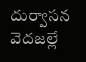దుర్వాసన వెదజల్లే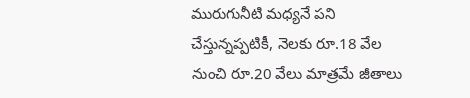మురుగునీటి మధ్యనే పని చేస్తున్నప్పటికీ, నెలకు రూ.18 వేల నుంచి రూ.20 వేలు మాత్రమే జీతాలు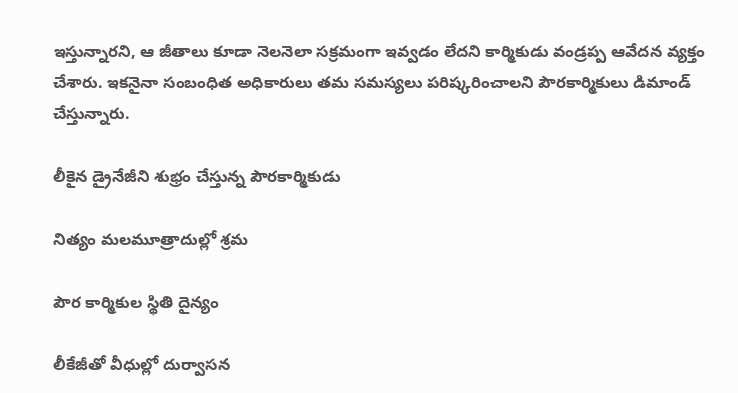ఇస్తున్నారని, ఆ జీతాలు కూడా నెలనెలా సక్రమంగా ఇవ్వడం లేదని కార్మికుడు వండ్రప్ప ఆవేదన వ్యక్తం చేశారు. ఇకనైనా సంబంధిత అధికారులు తమ సమస్యలు పరిష్కరించాలని పౌరకార్మికులు డిమాండ్‌ చేస్తున్నారు.

లీకైన డ్రైనేజీని శుభ్రం చేస్తున్న పౌరకార్మికుడు

నిత్యం మలమూత్రాదుల్లో శ్రమ

పౌర కార్మికుల స్థితి దైన్యం

లీకేజీతో వీధుల్లో దుర్వాసన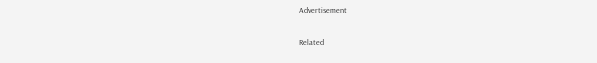Advertisement

Related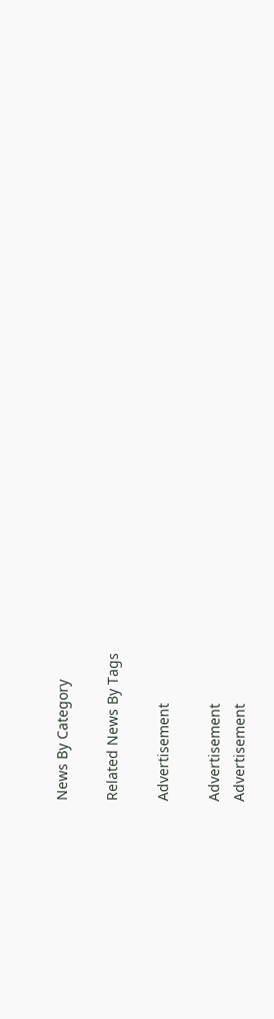News By Category

Related News By Tags

Advertisement

Advertisement
Advertisement